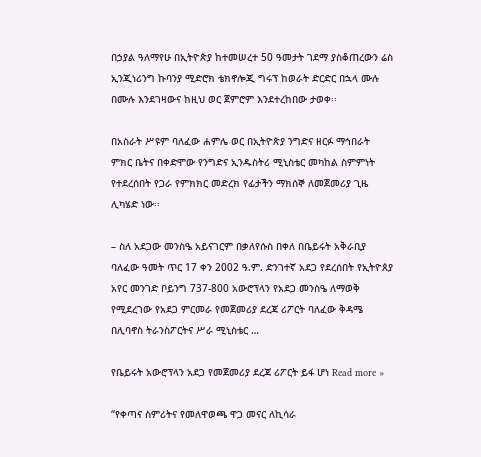በኃያል ዓለማየሁ በኢትዮጵያ ከተመሠረተ 50 ዓመታት ገደማ ያስቆጠረውን ሬስ ኢንጂነሪንግ ኩባንያ ሚድሮክ ቴክኖሎጂ ግሩፕ ከወራት ድርድር በኋላ ሙሉ በሙሉ እንደገዛውና ከዚህ ወር ጀምሮም እንደተረከበው ታወቀ፡፡

በአስራት ሥዩም ባለፈው ሐምሌ ወር በኢትዮጵያ ንግድና ዘርፉ ማኅበራት ምክር ቤትና በቀድሞው የንግድና ኢንዱስትሪ ሚኒስቴር መካከል ስምምነት የተደረሰበት የጋራ የምክክር መድረክ የፊታችን ማክሰኞ ለመጀመሪያ ጊዜ ሊካሄድ ነው፡፡

– ስለ አደጋው መንስዔ አይናገርም በቃለየሱስ በቀለ በቤይሩት አቅራቢያ ባለፈው ዓመት ጥር 17 ቀን 2002 ዓ.ም. ድንገተኛ አደጋ የደረሰበት የኢትዮጰያ አየር መንገድ ቦይንግ 737-800 አውሮፕላን የአደጋ መንስዔ ለማወቅ የሚደረገው የአደጋ ምርመራ የመጀመሪያ ደረጃ ሪፖርት ባለፈው ቅዳሜ በሊባኖስ ትራንስፖርትና ሥራ ሚኒስቴር …

የቤይሩት አውሮፕላን አደጋ የመጀመሪያ ደረጃ ሪፖርት ይፋ ሆነ Read more »

“የቀጣና ስምሪትና የመለዋወጫ ዋጋ መናር ለኪሳራ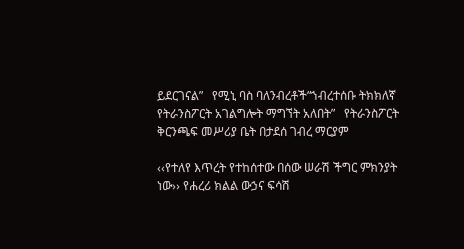ይደርገናል”   የሚኒ ባስ ባለንብረቶች“ኀብረተሰቡ ትክክለኛ የትራንስፖርት አገልግሎት ማግኘት አለበት”   የትራንስፖርት ቅርንጫፍ መሥሪያ ቤት በታደሰ ገብረ ማርያም

‹‹የተለየ እጥረት የተከሰተው በሰው ሠራሽ ችግር ምክንያት ነው›› የሐረሪ ክልል ውኃና ፍሳሽ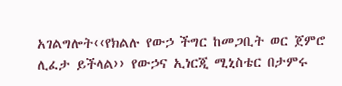አገልግሎት‹‹የክልሉ የውኃ ችግር ከመጋቢት ወር ጀምሮ ሊፈታ ይችላል›› የውኃና ኢነርጂ ሚኒስቴር በታምሩ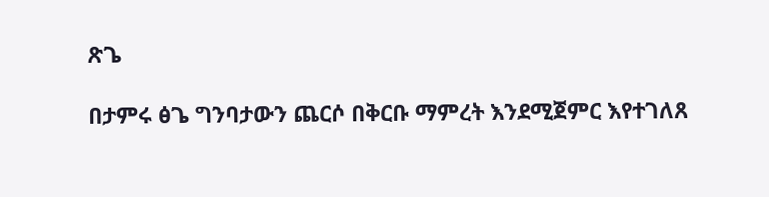ጽጌ

በታምሩ ፅጌ ግንባታውን ጨርሶ በቅርቡ ማምረት እንደሚጀምር እየተገለጸ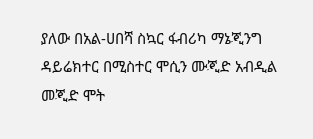ያለው በአል-ሀበሻ ስኳር ፋብሪካ ማኔጂንግ ዳይሬክተር በሚስተር ሞሲን ሙጂድ አብዲል መጂድ ሞት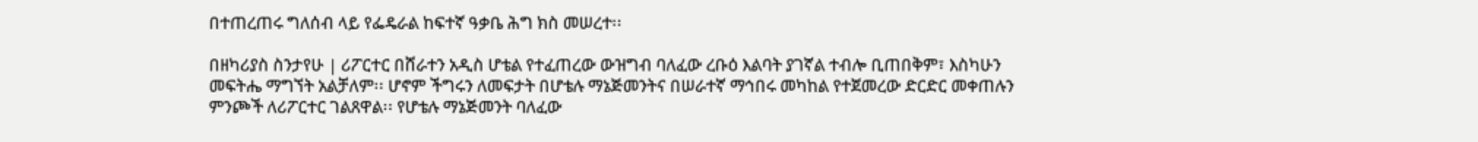በተጠረጠሩ ግለሰብ ላይ የፌዴራል ከፍተኛ ዓቃቤ ሕግ ክስ መሠረተ፡፡

በዘካሪያስ ስንታየሁ | ሪፖርተር በሸራተን አዲስ ሆቴል የተፈጠረው ውዝግብ ባለፈው ረቡዕ እልባት ያገኛል ተብሎ ቢጠበቅም፣ እስካሁን መፍትሔ ማግኘት አልቻለም፡፡ ሆኖም ችግሩን ለመፍታት በሆቴሉ ማኔጅመንትና በሠራተኛ ማኅበሩ መካከል የተጀመረው ድርድር መቀጠሉን ምንጮች ለሪፖርተር ገልጸዋል፡፡ የሆቴሉ ማኔጅመንት ባለፈው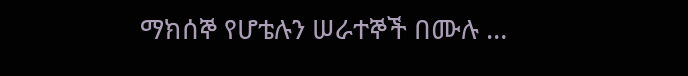ማክሰኞ የሆቴሉን ሠራተኞች በሙሉ …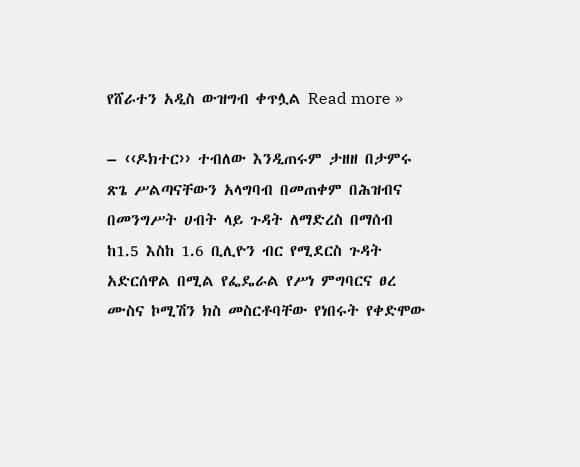የሸራተን አዲስ ውዝግብ ቀጥሏል Read more »

– ‹‹ዶክተር›› ተብለው እንዲጠሩም ታዘዘ በታምሩ ጽጌ ሥልጣናቸውን አላግባብ በመጠቀም በሕዝብና በመንግሥት ሀብት ላይ ጉዳት ለማድረስ በማሰብ ከ1.5 እስከ 1.6 ቢሊዮን ብር የሚደርስ ጉዳት አድርሰዋል በሚል የፌዴራል የሥነ ምግባርና ፀረ ሙስና ኮሚሽን ክስ መስርቶባቸው የነበሩት የቀድሞው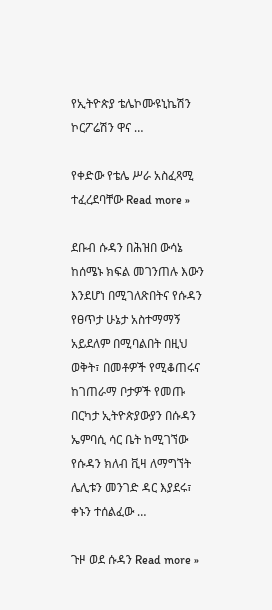የኢትዮጵያ ቴሌኮሙዩኒኬሽን ኮርፖሬሽን ዋና …

የቀድው የቴሌ ሥራ አስፈጻሚ ተፈረደባቸው Read more »

ደቡብ ሱዳን በሕዝበ ውሳኔ ከሰሜኑ ክፍል መገንጠሉ እውን እንደሆነ በሚገለጽበትና የሱዳን የፀጥታ ሁኔታ አስተማማኝ አይደለም በሚባልበት በዚህ ወቅት፣ በመቶዎች የሚቆጠሩና ከገጠራማ ቦታዎች የመጡ በርካታ ኢትዮጵያውያን በሱዳን ኤምባሲ ሳር ቤት ከሚገኘው የሱዳን ክለብ ቪዛ ለማግኘት ሌሊቱን መንገድ ዳር እያደሩ፣ ቀኑን ተሰልፈው …

ጉዞ ወደ ሱዳን Read more »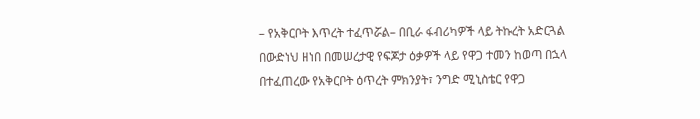– የአቅርቦት እጥረት ተፈጥሯል– በቢራ ፋብሪካዎች ላይ ትኩረት አድርጓል በውድነህ ዘነበ በመሠረታዊ የፍጆታ ዕቃዎች ላይ የዋጋ ተመን ከወጣ በኋላ በተፈጠረው የአቅርቦት ዕጥረት ምክንያት፣ ንግድ ሚኒስቴር የዋጋ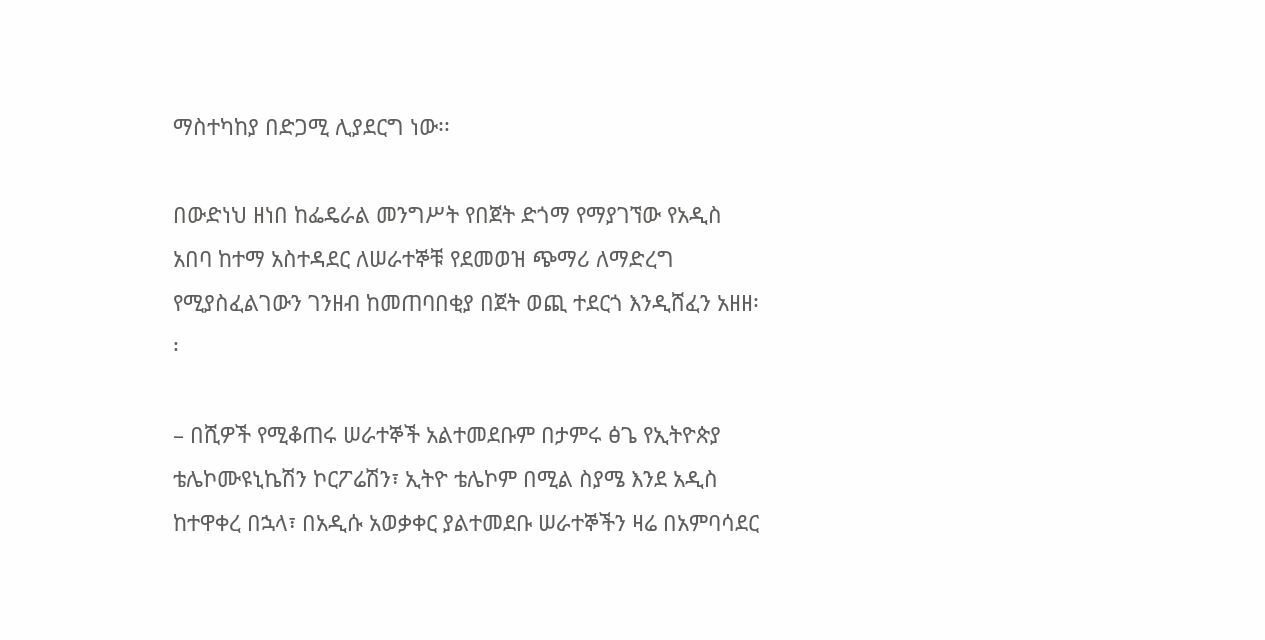ማስተካከያ በድጋሚ ሊያደርግ ነው፡፡

በውድነህ ዘነበ ከፌዴራል መንግሥት የበጀት ድጎማ የማያገኘው የአዲስ አበባ ከተማ አስተዳደር ለሠራተኞቹ የደመወዝ ጭማሪ ለማድረግ የሚያስፈልገውን ገንዘብ ከመጠባበቂያ በጀት ወጪ ተደርጎ እንዲሸፈን አዘዘ፡፡

– በሺዎች የሚቆጠሩ ሠራተኞች አልተመደቡም በታምሩ ፅጌ የኢትዮጵያ ቴሌኮሙዩኒኬሽን ኮርፖሬሽን፣ ኢትዮ ቴሌኮም በሚል ስያሜ እንደ አዲስ ከተዋቀረ በኋላ፣ በአዲሱ አወቃቀር ያልተመደቡ ሠራተኞችን ዛሬ በአምባሳደር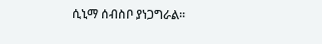ሲኒማ ሰብስቦ ያነጋግራል፡፡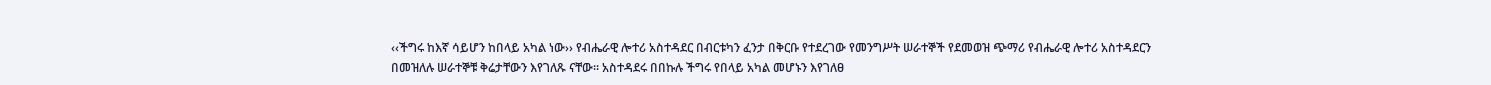‹‹ችግሩ ከእኛ ሳይሆን ከበላይ አካል ነው›› የብሔራዊ ሎተሪ አስተዳደር በብርቱካን ፈንታ በቅርቡ የተደረገው የመንግሥት ሠራተኞች የደመወዝ ጭማሪ የብሔራዊ ሎተሪ አስተዳደርን በመዝለሉ ሠራተኞቹ ቅሬታቸውን እየገለጹ ናቸው፡፡ አስተዳደሩ በበኩሉ ችግሩ የበላይ አካል መሆኑን እየገለፀ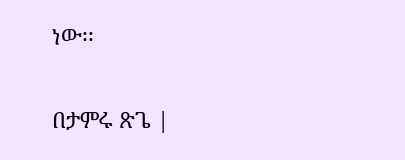ነው፡፡

በታምሩ ጽጌ |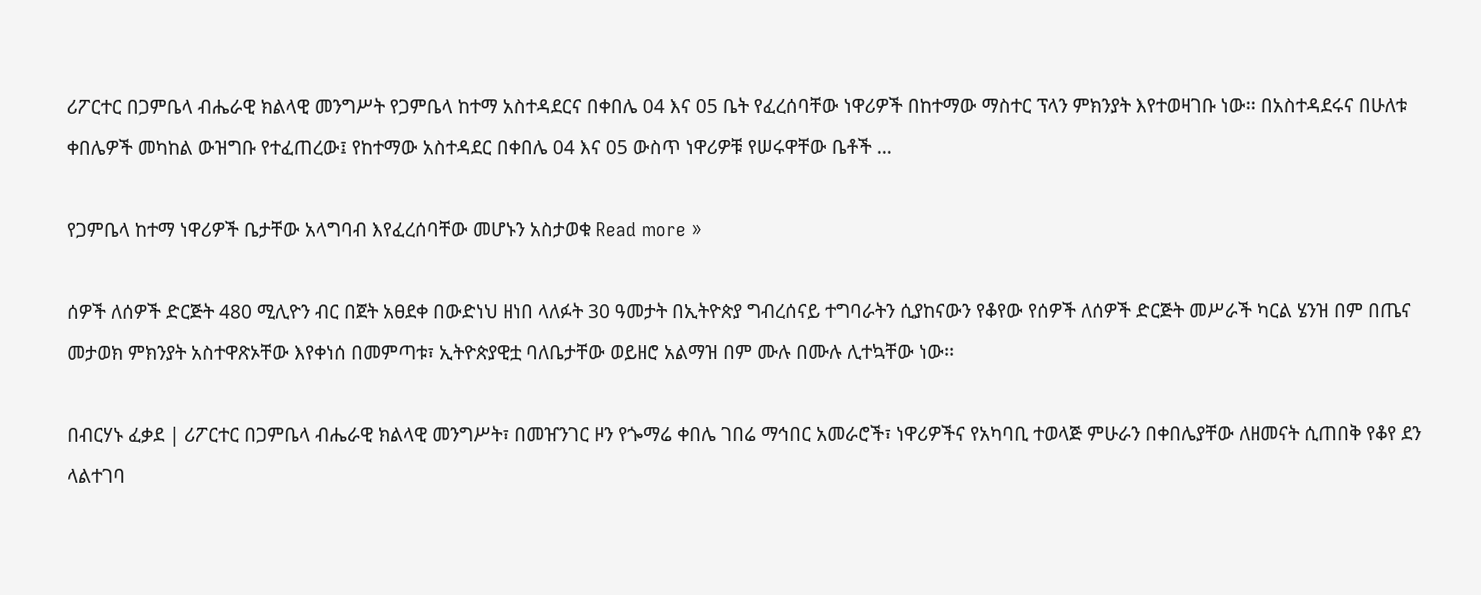ሪፖርተር በጋምቤላ ብሔራዊ ክልላዊ መንግሥት የጋምቤላ ከተማ አስተዳደርና በቀበሌ 04 እና 05 ቤት የፈረሰባቸው ነዋሪዎች በከተማው ማስተር ፕላን ምክንያት እየተወዛገቡ ነው፡፡ በአስተዳደሩና በሁለቱ ቀበሌዎች መካከል ውዝግቡ የተፈጠረው፤ የከተማው አስተዳደር በቀበሌ 04 እና 05 ውስጥ ነዋሪዎቹ የሠሩዋቸው ቤቶች …

የጋምቤላ ከተማ ነዋሪዎች ቤታቸው አላግባብ እየፈረሰባቸው መሆኑን አስታወቁ Read more »

ሰዎች ለሰዎች ድርጅት 480 ሚሊዮን ብር በጀት አፀደቀ በውድነህ ዘነበ ላለፉት 30 ዓመታት በኢትዮጵያ ግብረሰናይ ተግባራትን ሲያከናውን የቆየው የሰዎች ለሰዎች ድርጅት መሥራች ካርል ሄንዝ በም በጤና መታወክ ምክንያት አስተዋጽኦቸው እየቀነሰ በመምጣቱ፣ ኢትዮጵያዊቷ ባለቤታቸው ወይዘሮ አልማዝ በም ሙሉ በሙሉ ሊተኳቸው ነው፡፡

በብርሃኑ ፈቃደ | ሪፖርተር በጋምቤላ ብሔራዊ ክልላዊ መንግሥት፣ በመዠንገር ዞን የጐማሬ ቀበሌ ገበሬ ማኅበር አመራሮች፣ ነዋሪዎችና የአካባቢ ተወላጅ ምሁራን በቀበሌያቸው ለዘመናት ሲጠበቅ የቆየ ደን ላልተገባ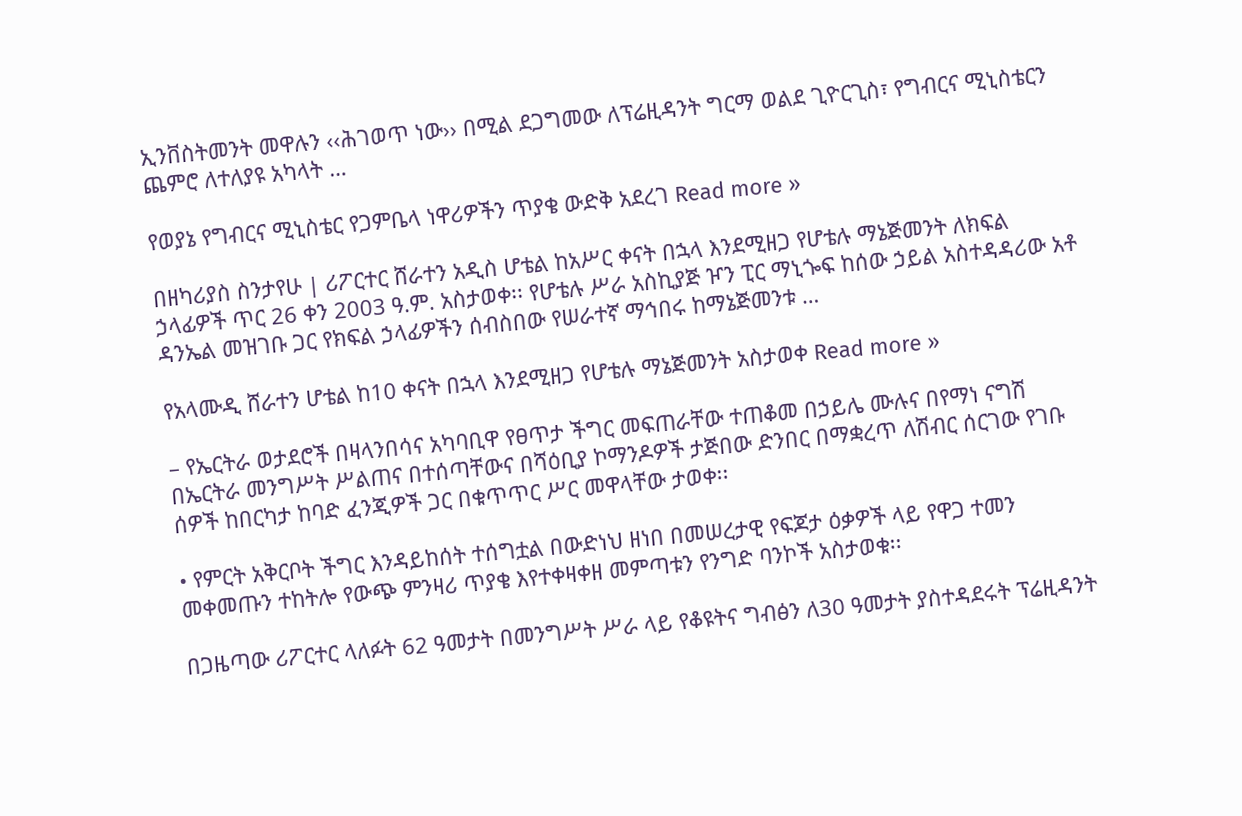ኢንቨስትመንት መዋሉን ‹‹ሕገወጥ ነው›› በሚል ደጋግመው ለፕሬዚዳንት ግርማ ወልደ ጊዮርጊስ፣ የግብርና ሚኒስቴርን ጨምሮ ለተለያዩ አካላት …

የወያኔ የግብርና ሚኒስቴር የጋምቤላ ነዋሪዎችን ጥያቄ ውድቅ አደረገ Read more »

በዘካሪያስ ስንታየሁ | ሪፖርተር ሸራተን አዲስ ሆቴል ከአሥር ቀናት በኋላ እንደሚዘጋ የሆቴሉ ማኔጅመንት ለክፍል ኃላፊዎች ጥር 26 ቀን 2003 ዓ.ም. አስታወቀ፡፡ የሆቴሉ ሥራ አስኪያጅ ዦን ፒር ማኒጐፍ ከሰው ኃይል አስተዳዳሪው አቶ ዳንኤል መዝገቡ ጋር የክፍል ኃላፊዎችን ሰብስበው የሠራተኛ ማኅበሩ ከማኔጅመንቱ …

የአላሙዲ ሸራተን ሆቴል ከ10 ቀናት በኋላ እንደሚዘጋ የሆቴሉ ማኔጅመንት አስታወቀ Read more »

– የኤርትራ ወታደሮች በዛላንበሳና አካባቢዋ የፀጥታ ችግር መፍጠራቸው ተጠቆመ በኃይሌ ሙሉና በየማነ ናግሽ በኤርትራ መንግሥት ሥልጠና በተሰጣቸውና በሻዕቢያ ኮማንዶዎች ታጅበው ድንበር በማቋረጥ ለሽብር ሰርገው የገቡ ሰዎች ከበርካታ ከባድ ፈንጂዎች ጋር በቁጥጥር ሥር መዋላቸው ታወቀ፡፡

• የምርት አቅርቦት ችግር እንዳይከሰት ተሰግቷል በውድነህ ዘነበ በመሠረታዊ የፍጆታ ዕቃዎች ላይ የዋጋ ተመን መቀመጡን ተከትሎ የውጭ ምንዛሪ ጥያቄ እየተቀዛቀዘ መምጣቱን የንግድ ባንኮች አስታወቁ፡፡

በጋዜጣው ሪፖርተር ላለፉት 62 ዓመታት በመንግሥት ሥራ ላይ የቆዩትና ግብፅን ለ30 ዓመታት ያስተዳደሩት ፕሬዚዳንት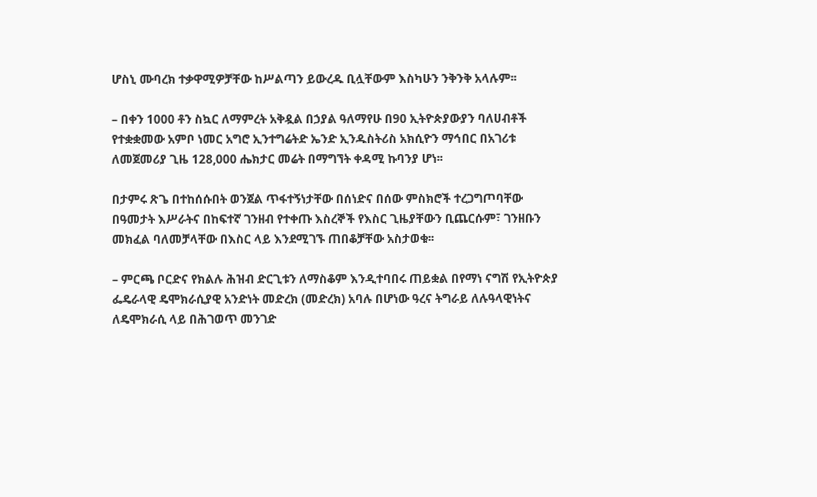ሆስኒ ሙባረክ ተቃዋሚዎቻቸው ከሥልጣን ይውረዱ ቢሏቸውም እስካሁን ንቅንቅ አላሉም፡፡

– በቀን 1000 ቶን ስኳር ለማምረት አቅዷል በኃያል ዓለማየሁ በ90 ኢትዮጵያውያን ባለሀብቶች የተቋቋመው አምቦ ነመር አግሮ ኢንተግሬትድ ኤንድ ኢንዱስትሪስ አክሲዮን ማኅበር በአገሪቱ ለመጀመሪያ ጊዜ 128,000 ሔክታር መሬት በማግኘት ቀዳሚ ኩባንያ ሆነ፡፡

በታምሩ ጽጌ በተከሰሱበት ወንጀል ጥፋተኝነታቸው በሰነድና በሰው ምስክሮች ተረጋግጦባቸው በዓመታት እሥራትና በከፍተኛ ገንዘብ የተቀጡ እስረኞች የእስር ጊዜያቸውን ቢጨርሱም፣ ገንዘቡን መክፈል ባለመቻላቸው በእስር ላይ እንደሚገኙ ጠበቆቻቸው አስታወቁ፡፡

– ምርጫ ቦርድና የክልሉ ሕዝብ ድርጊቱን ለማስቆም እንዲተባበሩ ጠይቋል በየማነ ናግሽ የኢትዮጵያ ፌዴራላዊ ዴሞክራሲያዊ አንድነት መድረክ (መድረክ) አባሉ በሆነው ዓረና ትግራይ ለሉዓላዊነትና ለዴሞክራሲ ላይ በሕገወጥ መንገድ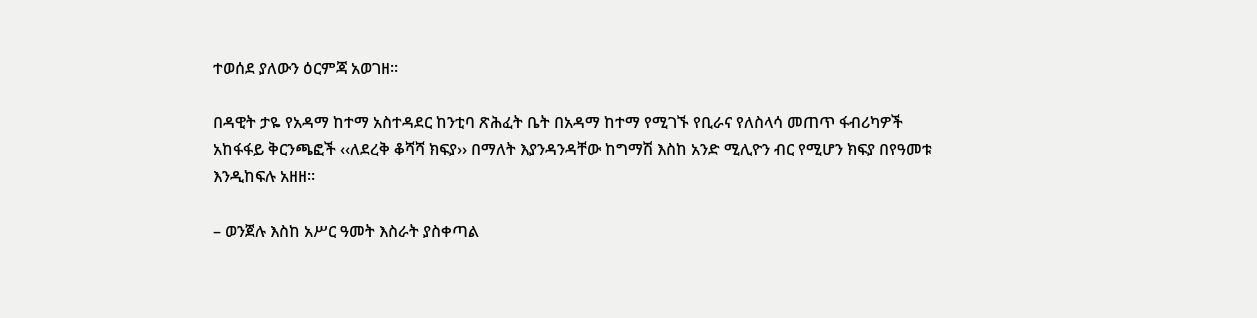ተወሰደ ያለውን ዕርምጃ አወገዘ፡፡

በዳዊት ታዬ የአዳማ ከተማ አስተዳደር ከንቲባ ጽሕፈት ቤት በአዳማ ከተማ የሚገኙ የቢራና የለስላሳ መጠጥ ፋብሪካዎች አከፋፋይ ቅርንጫፎች ‹‹ለደረቅ ቆሻሻ ክፍያ›› በማለት እያንዳንዳቸው ከግማሽ እስከ አንድ ሚሊዮን ብር የሚሆን ክፍያ በየዓመቱ እንዲከፍሉ አዘዘ፡፡

– ወንጀሉ እስከ አሥር ዓመት እስራት ያስቀጣል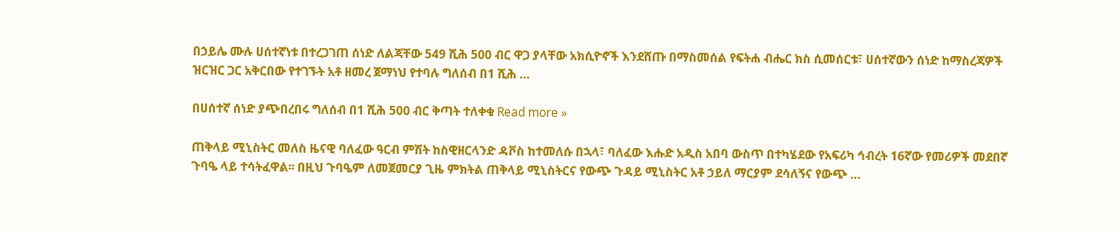በኃይሌ ሙሉ ሀሰተኛነቱ በተረጋገጠ ሰነድ ለልጃቸው 549 ሺሕ 500 ብር ዋጋ ያላቸው አክሲዮኖች እንደሸጡ በማስመሰል የፍትሐ ብሔር ክስ ሲመሰርቱ፣ ሀሰተኛውን ሰነድ ከማስረጃዎች ዝርዝር ጋር አቅርበው የተገኙት አቶ ዘመረ ጀማነህ የተባሉ ግለሰብ በ1 ሺሕ …

በሀሰተኛ ሰነድ ያጭበረበሩ ግለሰብ በ1 ሺሕ 500 ብር ቅጣት ተለቀቁ Read more »

ጠቅላይ ሚኒስትር መለስ ዜናዊ ባለፈው ዓርብ ምሽት ከስዊዘርላንድ ዳቮስ ከተመለሱ በኋላ፣ ባለፈው እሑድ አዲስ አበባ ውስጥ በተካሄደው የአፍሪካ ኅብረት 16ኛው የመሪዎች መደበኛ ጉባዔ ላይ ተሳትፈዋል፡፡ በዚህ ጉባዔም ለመጀመርያ ጊዜ ምክትል ጠቅላይ ሚኒስትርና የውጭ ጉዳይ ሚኒስትር አቶ ኃይለ ማርያም ደሳለኝና የውጭ …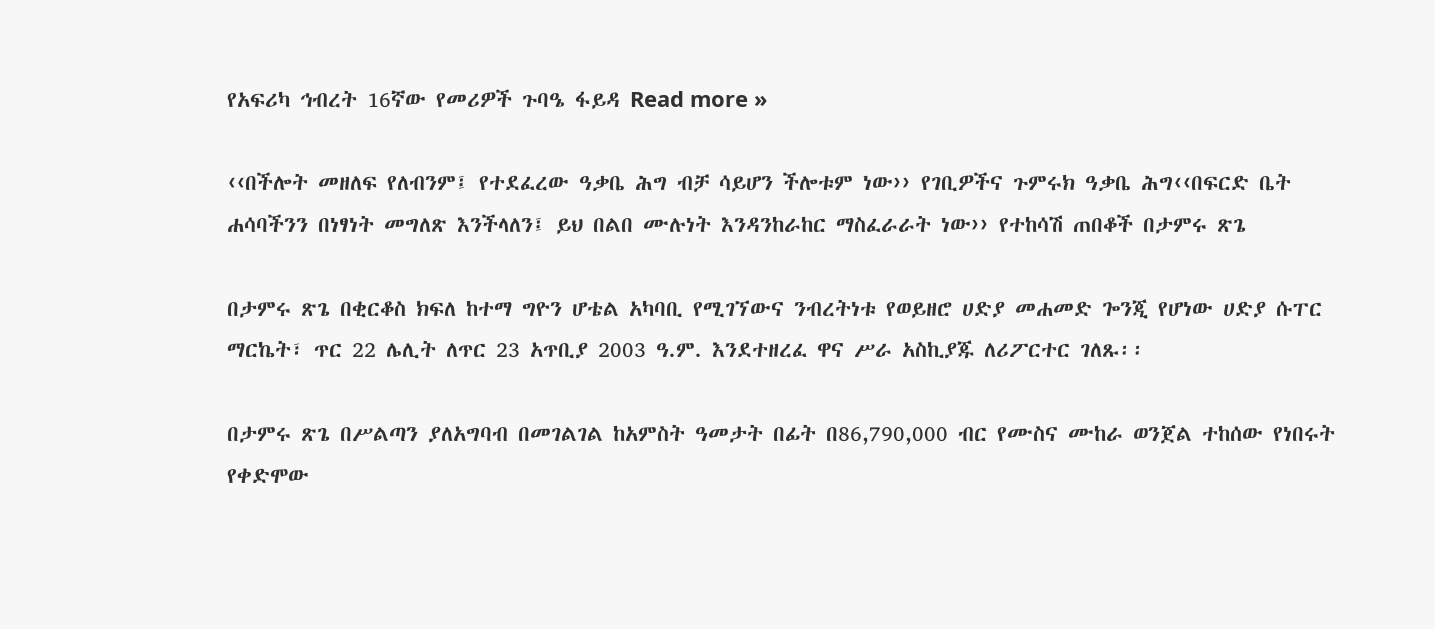የአፍሪካ ኅብረት 16ኛው የመሪዎች ጉባዔ ፋይዳ Read more »

‹‹በችሎት መዘለፍ የለብንም፤ የተደፈረው ዓቃቤ ሕግ ብቻ ሳይሆን ችሎቱም ነው›› የገቢዎችና ጉምሩክ ዓቃቤ ሕግ‹‹በፍርድ ቤት ሐሳባችንን በነፃነት መግለጽ እንችላለን፤ ይህ በልበ ሙሉነት እንዳንከራከር ማስፈራራት ነው›› የተከሳሽ ጠበቆች በታምሩ ጽጌ

በታምሩ ጽጌ በቂርቆስ ክፍለ ከተማ ግዮን ሆቴል አካባቢ የሚገኘውና ንብረትነቱ የወይዘሮ ሀድያ መሐመድ ጐንጂ የሆነው ሀድያ ሱፐር ማርኬት፣ ጥር 22 ሌሊት ለጥር 23 አጥቢያ 2003 ዓ.ም. እንደተዘረፈ ዋና ሥራ አስኪያጁ ለሪፖርተር ገለጹ፡፡

በታምሩ ጽጌ በሥልጣን ያለአግባብ በመገልገል ከአምስት ዓመታት በፊት በ86,790,000 ብር የሙስና ሙከራ ወንጀል ተከሰው የነበሩት የቀድሞው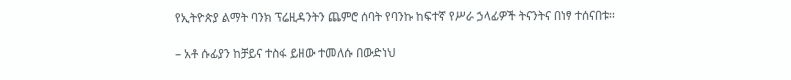የኢትዮጵያ ልማት ባንክ ፕሬዚዳንትን ጨምሮ ሰባት የባንኩ ከፍተኛ የሥራ ኃላፊዎች ትናንትና በነፃ ተሰናበቱ፡፡

– አቶ ሱፊያን ከቻይና ተስፋ ይዘው ተመለሱ በውድነህ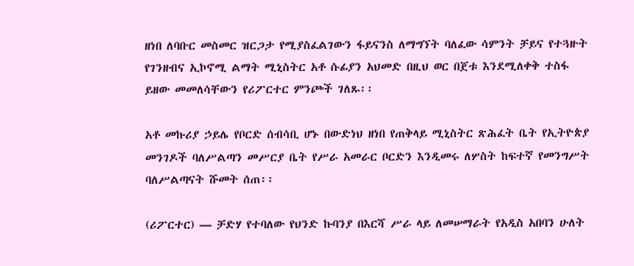ዘነበ ለባቡር መስመር ዝርጋታ የሚያስፈልገውን ፋይናንስ ለማግኘት ባለፈው ሳምንት ቻይና የተጓዙት የገንዘብና ኢኮኖሚ ልማት ሚኒስትር አቶ ሱፊያን አህመድ በዚህ ወር በጀቱ እንደሚለቀቅ ተስፋ ይዘው መመለሳቸውን የሪፖርተር ምንጮች ገለጹ፡፡

አቶ መኩሪያ ኃይሌ የቦርድ ሰብሳቢ ሆኑ በውድነህ ዘነበ የጠቅላይ ሚኒስትር ጽሕፈት ቤት የኢትዮጵያ መንገዶች ባለሥልጣን መሥርያ ቤት የሥራ አመራር ቦርድን እንዲመሩ ለሦስት ከፍተኛ የመንግሥት ባለሥልጣናት ሹመት ሰጠ፡፡

(ሪፖርተር) — ቻድሃ የተባለው የህንድ ኩባንያ በእርሻ ሥራ ላይ ለመሠማራት የአዲስ አበባን ሁለት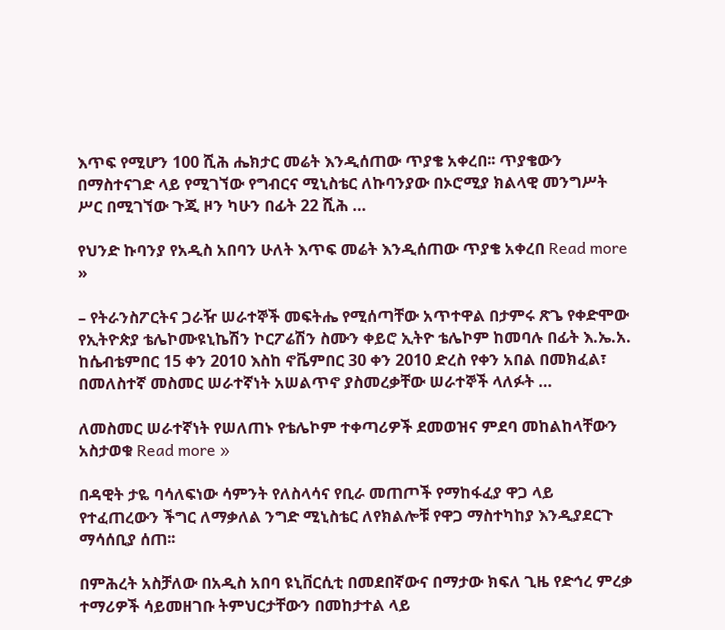እጥፍ የሚሆን 100 ሺሕ ሔክታር መሬት እንዲሰጠው ጥያቄ አቀረበ፡፡ ጥያቄውን በማስተናገድ ላይ የሚገኘው የግብርና ሚኒስቴር ለኩባንያው በኦሮሚያ ክልላዊ መንግሥት ሥር በሚገኘው ጉጂ ዞን ካሁን በፊት 22 ሺሕ …

የህንድ ኩባንያ የአዲስ አበባን ሁለት እጥፍ መሬት እንዲሰጠው ጥያቄ አቀረበ Read more »

– የትራንስፖርትና ጋራዥ ሠራተኞች መፍትሔ የሚሰጣቸው አጥተዋል በታምሩ ጽጌ የቀድሞው የኢትዮጵያ ቴሌኮሙዩኒኬሽን ኮርፖሬሽን ስሙን ቀይሮ ኢትዮ ቴሌኮም ከመባሉ በፊት እ.ኤ.አ. ከሴብቴምበር 15 ቀን 2010 እስከ ኖቬምበር 30 ቀን 2010 ድረስ የቀን አበል በመክፈል፣ በመለስተኛ መስመር ሠራተኛነት አሠልጥኖ ያስመረቃቸው ሠራተኞች ላለፉት …

ለመስመር ሠራተኛነት የሠለጠኑ የቴሌኮም ተቀጣሪዎች ደመወዝና ምደባ መከልከላቸውን አስታወቁ Read more »

በዳዊት ታዬ ባሳለፍነው ሳምንት የለስላሳና የቢራ መጠጦች የማከፋፈያ ዋጋ ላይ የተፈጠረውን ችግር ለማቃለል ንግድ ሚኒስቴር ለየክልሎቹ የዋጋ ማስተካከያ እንዲያደርጉ ማሳሰቢያ ሰጠ፡፡

በምሕረት አስቻለው በአዲስ አበባ ዩኒቨርሲቲ በመደበኛውና በማታው ክፍለ ጊዜ የድኅረ ምረቃ ተማሪዎች ሳይመዘገቡ ትምህርታቸውን በመከታተል ላይ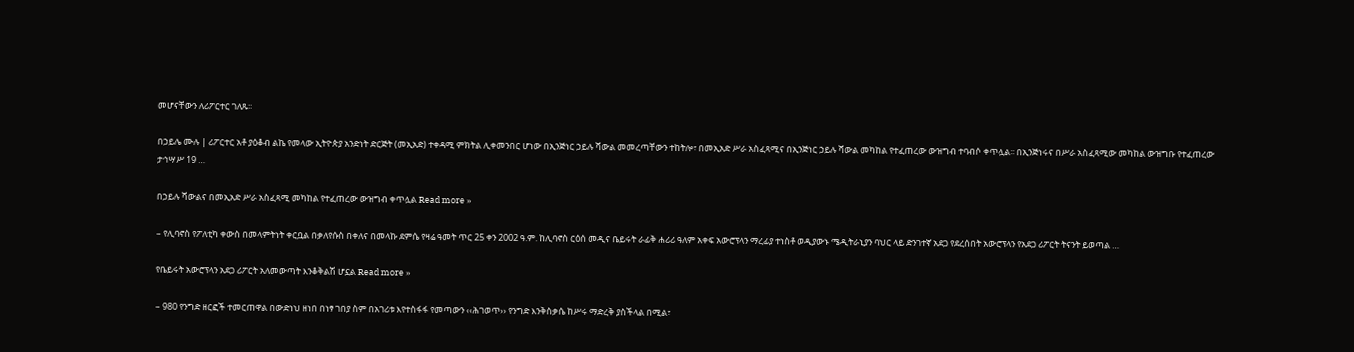መሆናቸውን ለሪፖርተር ገለጹ፡፡

በኃይሌ ሙሉ | ሪፖርተር አቶ ያዕቆብ ልኬ የመላው ኢትዮጵያ አንድነት ድርጅት (መኢአድ) ተቀዳሚ ምክትል ሊቀመንበር ሆነው በኢንጅነር ኃይሉ ሻውል መመረጣቸውን ተከትሎ፣ በመኢአድ ሥራ አስፈጻሚና በኢንጅነር ኃይሉ ሻውል መካከል የተፈጠረው ውዝግብ ተባብሶ ቀጥሏል፡፡ በኢንጅነሩና በሥራ አስፈጻሚው መካከል ውዝግቡ የተፈጠረው ታኅሣሥ 19 …

በኃይሉ ሻውልና በመኢአድ ሥራ አስፈጻሚ መካከል የተፈጠረው ውዝግብ ቀጥሏል Read more »

– የሊባኖስ የፖለቲካ ቀውስ በመላምትነት ቀርቧል በቃለየሱስ በቀለና በመላኩ ደምሴ የዛሬ ዓመት ጥር 25 ቀን 2002 ዓ.ም. ከሊባኖስ ርዕሰ መዲና ቤይሩት ራፊቅ ሐሪሪ ዓለም አቀፍ አውሮፕላን ማረፊያ ተነስቶ ወዲያውኑ ሜዲትራኒያን ባህር ላይ ድንገተኛ አደጋ የደረሰበት አውሮፕላን የአደጋ ሪፖርት ትናንት ይወጣል …

የቤይሩት አውሮፕላን አደጋ ሪፖርት አለመውጣት እንቆቅልሽ ሆኗል Read more »

– 980 የንግድ ዘርፎች ተመርጠዋል በውድነህ ዘነበ በነፃ ገበያ ስም በአገሪቱ እየተስፋፋ የመጣውን ‹‹ሕገወጥ›› የንግድ እንቅስቃሴ ከሥሩ ማድረቅ ያስችላል በሚል፣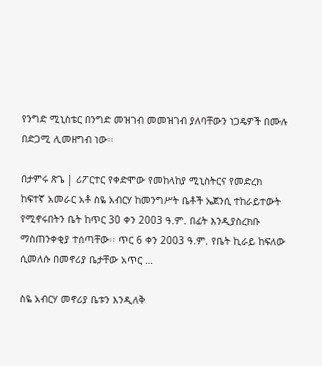የንግድ ሚኒስቴር በንግድ መዝገብ መመዝገብ ያለባቸውን ነጋዴዎች በሙሉ በድጋሚ ሊመዘግብ ነው፡፡

በታምሩ ጽጌ | ሪፖርተር የቀድሞው የመከላከያ ሚኒስትርና የመድረክ ከፍተኛ አመራር አቶ ስዬ አብርሃ ከመንግሥት ቤቶች ኤጀንሲ ተከራይተውት የሚኖሩበትን ቤት ከጥር 30 ቀን 2003 ዓ.ም. በፊት እንዲያስረክቡ ማስጠንቀቂያ ተሰጣቸው፡፡ ጥር 6 ቀን 2003 ዓ.ም. የቤት ኪራይ ከፍለው ሲመለሱ በመኖሪያ ቤታቸው አጥር …

ስዬ አብርሃ መኖሪያ ቤቱን እንዲለቅ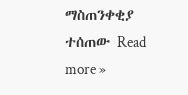ማስጠንቀቂያ ተሰጠው Read more »